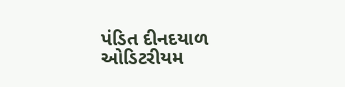પંડિત દીનદયાળ ઓડિટરીયમ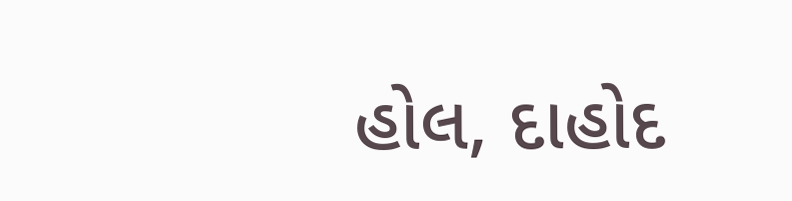હોલ, દાહોદ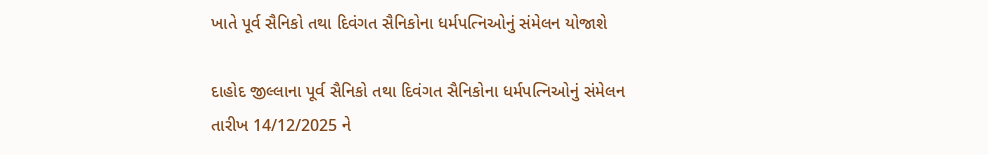ખાતે પૂર્વ સૈનિકો તથા દિવંગત સૈનિકોના ધર્મપત્નિઓનું સંમેલન યોજાશે

દાહોદ જીલ્લાના પૂર્વ સૈનિકો તથા દિવંગત સૈનિકોના ધર્મપત્નિઓનું સંમેલન તારીખ 14/12/2025 ને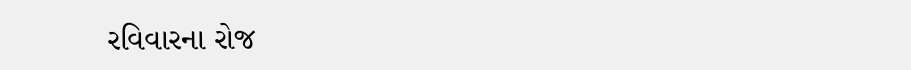રવિવારના રોજ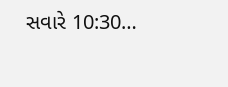સવારે 10:30…